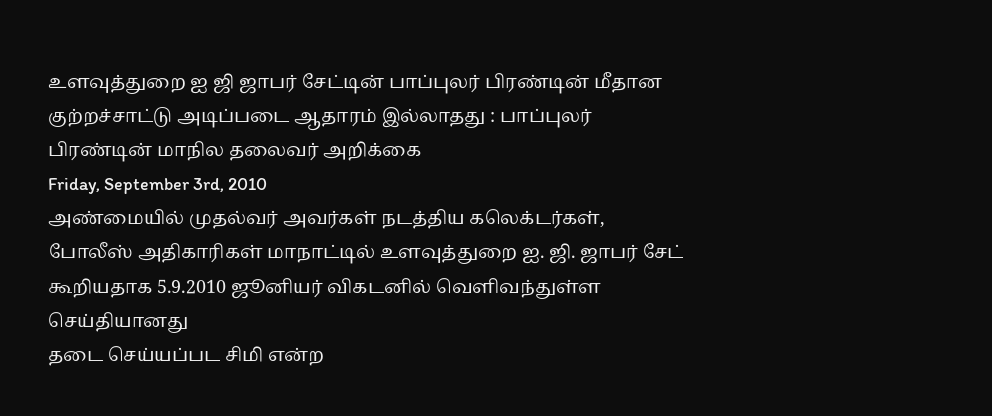உளவுத்துறை ஐ ஜி ஜாபர் சேட்டின் பாப்புலர் பிரண்டின் மீதான குற்றச்சாட்டு அடிப்படை ஆதாரம் இல்லாதது : பாப்புலர் பிரண்டின் மாநில தலைவர் அறிக்கை
Friday, September 3rd, 2010
அண்மையில் முதல்வர் அவர்கள் நடத்திய கலெக்டர்கள், போலீஸ் அதிகாரிகள் மாநாட்டில் உளவுத்துறை ஐ. ஜி. ஜாபர் சேட் கூறியதாக 5.9.2010 ஜூனியர் விகடனில் வெளிவந்துள்ள செய்தியானது
தடை செய்யப்பட சிமி என்ற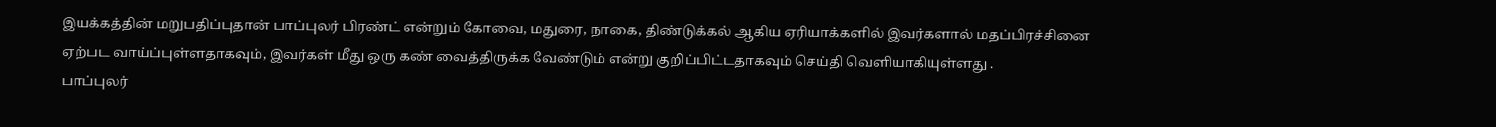இயக்கத்தின் மறுபதிப்புதான் பாப்புலர் பிரண்ட் என்றும் கோவை, மதுரை, நாகை, திண்டுக்கல் ஆகிய ஏரியாக்களில் இவர்களால் மதப்பிரச்சினை ஏற்பட வாய்ப்புள்ளதாகவும், இவர்கள் மீது ஒரு கண் வைத்திருக்க வேண்டும் என்று குறிப்பிட்டதாகவும் செய்தி வெளியாகியுள்ளது .
பாப்புலர்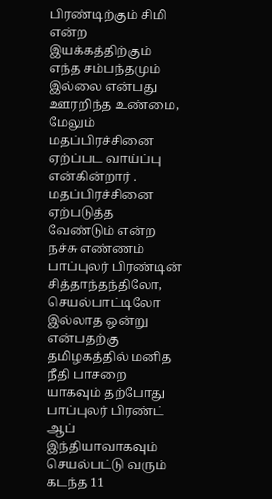பிரண்டிற்கும் சிமி என்ற இயக்கத்திற்கும் எந்த சம்பந்தமும் இல்லை என்பது ஊரறிந்த உண்மை,
மேலும் மதப்பிரச்சினை ஏற்ப்பட வாய்ப்பு என்கின்றார் .
மதப்பிரச்சினை ஏற்படுத்த வேண்டும் என்ற நச்சு எண்ணம் பாப்புலர் பிரண்டின் சித்தாந்தந்திலோ, செயல்பாட்டிலோ இல்லாத ஒன்று என்பதற்கு தமிழகத்தில் மனித நீதி பாசறை யாகவும் தற்போது பாப்புலர் பிரண்ட் ஆப் இந்தியாவாகவும் செயல்பட்டு வரும் கடந்த 11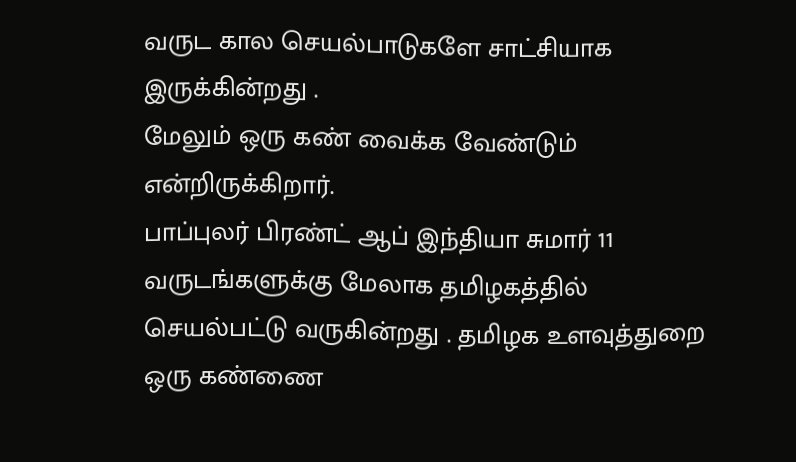வருட கால செயல்பாடுகளே சாட்சியாக இருக்கின்றது .
மேலும் ஒரு கண் வைக்க வேண்டும் என்றிருக்கிறார்.
பாப்புலர் பிரண்ட் ஆப் இந்தியா சுமார் 11 வருடங்களுக்கு மேலாக தமிழகத்தில் செயல்பட்டு வருகின்றது . தமிழக உளவுத்துறை ஒரு கண்ணை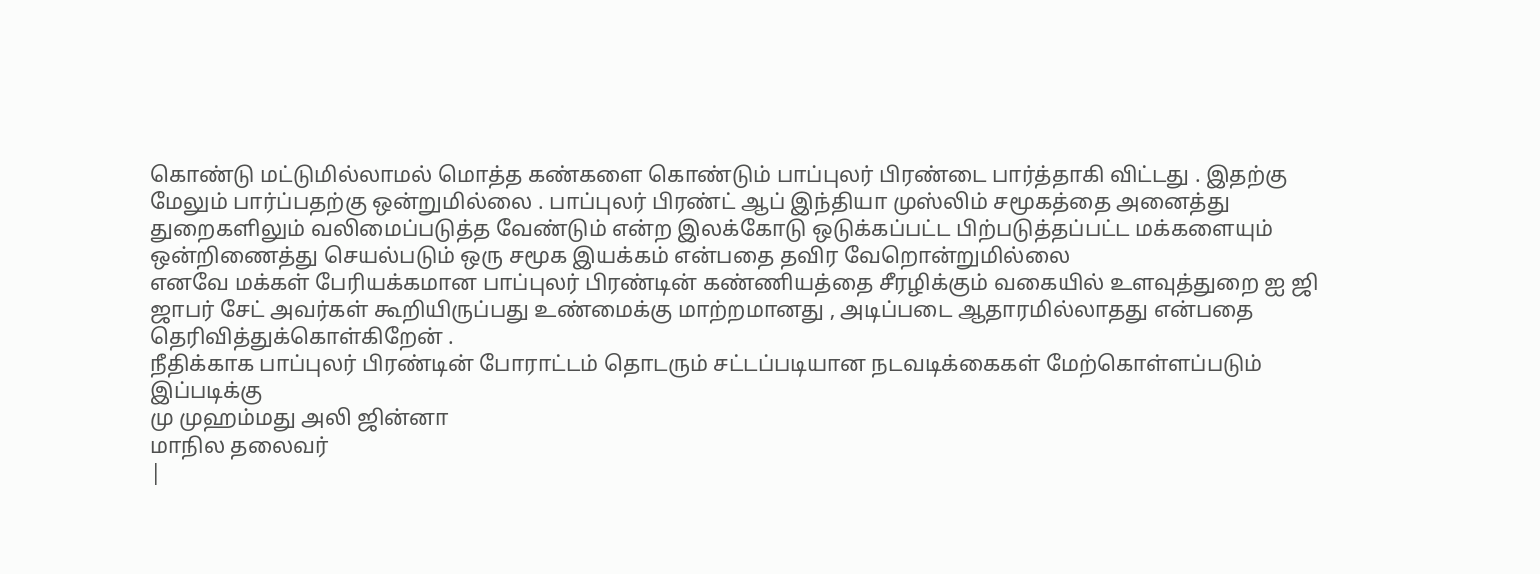கொண்டு மட்டுமில்லாமல் மொத்த கண்களை கொண்டும் பாப்புலர் பிரண்டை பார்த்தாகி விட்டது . இதற்கு மேலும் பார்ப்பதற்கு ஒன்றுமில்லை . பாப்புலர் பிரண்ட் ஆப் இந்தியா முஸ்லிம் சமூகத்தை அனைத்து துறைகளிலும் வலிமைப்படுத்த வேண்டும் என்ற இலக்கோடு ஒடுக்கப்பட்ட பிற்படுத்தப்பட்ட மக்களையும் ஒன்றிணைத்து செயல்படும் ஒரு சமூக இயக்கம் என்பதை தவிர வேறொன்றுமில்லை
எனவே மக்கள் பேரியக்கமான பாப்புலர் பிரண்டின் கண்ணியத்தை சீரழிக்கும் வகையில் உளவுத்துறை ஐ ஜி ஜாபர் சேட் அவர்கள் கூறியிருப்பது உண்மைக்கு மாற்றமானது , அடிப்படை ஆதாரமில்லாதது என்பதை தெரிவித்துக்கொள்கிறேன் .
நீதிக்காக பாப்புலர் பிரண்டின் போராட்டம் தொடரும் சட்டப்படியான நடவடிக்கைகள் மேற்கொள்ளப்படும்
இப்படிக்கு
மு முஹம்மது அலி ஜின்னா
மாநில தலைவர்
|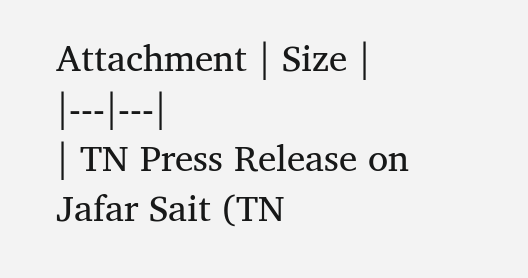Attachment | Size |
|---|---|
| TN Press Release on Jafar Sait (TN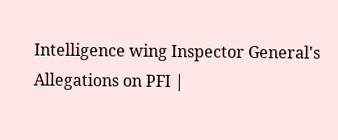Intelligence wing Inspector General's Allegations on PFI |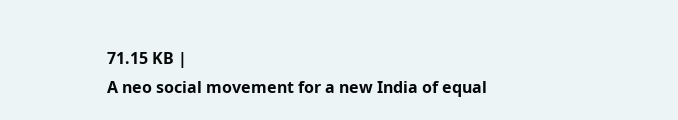71.15 KB |
A neo social movement for a new India of equal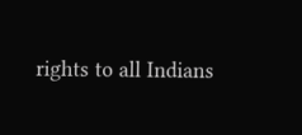rights to all Indians